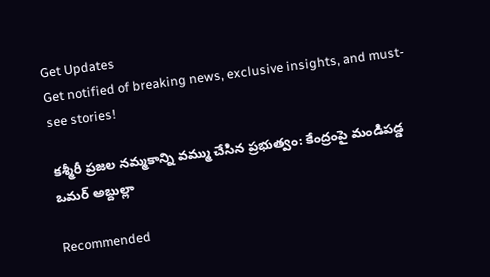Get Updates
Get notified of breaking news, exclusive insights, and must-see stories!

కశ్మీరీ ప్రజల నమ్మకాన్ని వమ్ము చేసిన ప్రభుత్వం: కేంద్రంపై మండిపడ్డ ఒమర్ అబ్దుల్లా

Recommended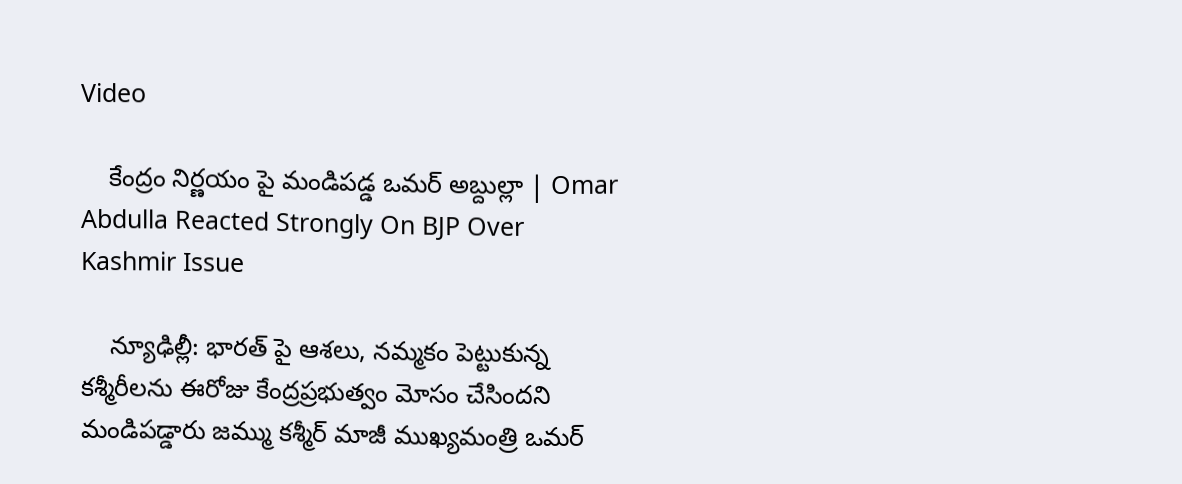Video

    కేంద్రం నిర్ణయం పై మండిపడ్డ ఒమర్ అబ్దుల్లా | Omar Abdulla Reacted Strongly On BJP Over Kashmir Issue

    న్యూఢిల్లీ: భారత్‌ పై ఆశలు, నమ్మకం పెట్టుకున్న కశ్మీరీలను ఈరోజు కేంద్రప్రభుత్వం మోసం చేసిందని మండిపడ్డారు జమ్ము కశ్మీర్ మాజీ ముఖ్యమంత్రి ఒమర్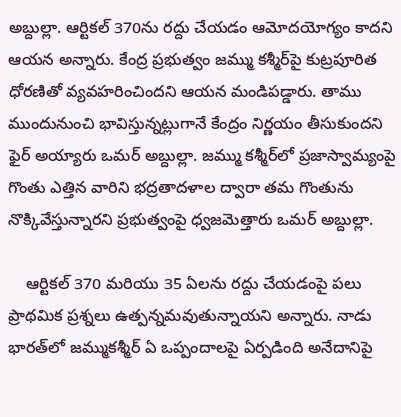అబ్దుల్లా. ఆర్టికల్ 370ను రద్దు చేయడం ఆమోదయోగ్యం కాదని ఆయన అన్నారు. కేంద్ర ప్రభుత్వం జమ్ము కశ్మీర్‌పై కుట్రపూరిత ధోరణితో వ్యవహరించిందని ఆయన మండిపడ్డారు. తాము ముందునుంచి భావిస్తున్నట్లుగానే కేంద్రం నిర్ణయం తీసుకుందని ఫైర్ అయ్యారు ఒమర్ అబ్దుల్లా. జమ్ము కశ్మీర్‌లో ప్రజాస్వామ్యంపై గొంతు ఎత్తిన వారిని భద్రతాదళాల ద్వారా తమ గొంతును నొక్కివేస్తున్నారని ప్రభుత్వంపై ధ్వజమెత్తారు ఒమర్ అబ్దుల్లా.

    ఆర్టికల్ 370 మరియు 35 ఏలను రద్దు చేయడంపై పలు ప్రాథమిక ప్రశ్నలు ఉత్పన్నమవుతున్నాయని అన్నారు. నాడు భారత్‌లో జమ్ముకశ్మీర్ ఏ ఒప్పందాలపై ఏర్పడింది అనేదానిపై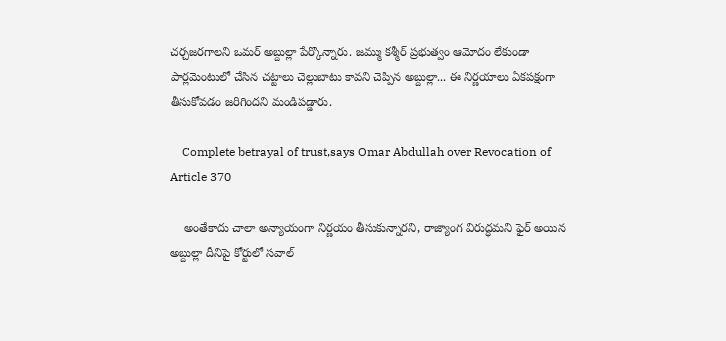చర్చజరగాలని ఒమర్ అబ్దుల్లా పేర్కొన్నారు. జమ్ము కశ్మీర్‌ ప్రభుత్వం ఆమోదం లేకుండా పార్లమెంటులో చేసిన చట్టాలు చెల్లుబాటు కావని చెప్పిన అబ్దుల్లా... ఈ నిర్ణయాలు ఏకపక్షంగా తీసుకోవడం జరిగిందని మండిపడ్డారు.

    Complete betrayal of trust,says Omar Abdullah over Revocation of Article 370

    అంతేకాదు చాలా అన్యాయంగా నిర్ణయం తీసుకున్నారని, రాజ్యాంగ విరుద్ధమని ఫైర్ అయిన అబ్దుల్లా దీనిపై కోర్టులో సవాల్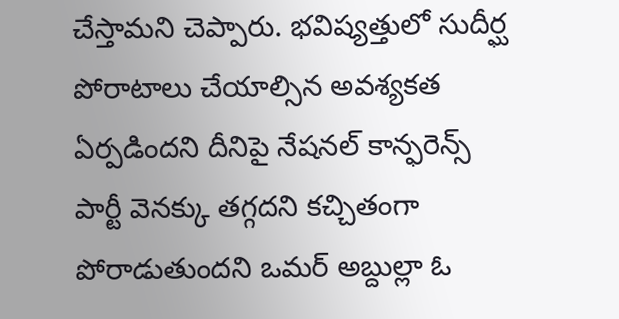చేస్తామని చెప్పారు. భవిష్యత్తులో సుదీర్ఘ పోరాటాలు చేయాల్సిన అవశ్యకత ఏర్పడిందని దీనిపై నేషనల్ కాన్ఫరెన్స్ పార్టీ వెనక్కు తగ్గదని కచ్చితంగా పోరాడుతుందని ఒమర్ అబ్దుల్లా ఓ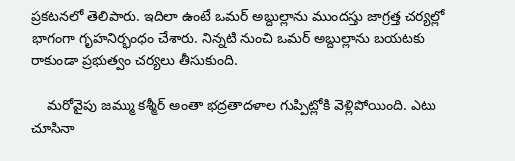ప్రకటనలో తెలిపారు. ఇదిలా ఉంటే ఒమర్ అబ్దుల్లాను ముందస్తు జాగ్రత్త చర్యల్లో భాగంగా గృహనిర్భంధం చేశారు. నిన్నటి నుంచి ఒమర్ అబ్దుల్లాను బయటకు రాకుండా ప్రభుత్వం చర్యలు తీసుకుంది.

    మరోవైపు జమ్ము కశ్మీర్‌ అంతా భద్రతాదళాల గుప్పిట్లోకి వెళ్లిపోయింది. ఎటు చూసినా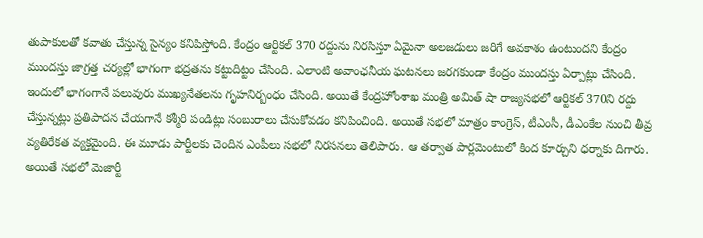తుపాకులతో కవాతు చేస్తున్న సైన్యం కనిపిస్తోంది. కేంద్రం ఆర్టికల్ 370 రద్దును నిరసిస్తూ ఏమైనా అలజడులు జరిగే అవకాశం ఉంటుందని కేంద్రం ముందస్తు జాగ్రత్త చర్యల్లో భాగంగా భద్రతను కట్టుదిట్టం చేసింది. ఎలాంటి అవాంఛనీయ ఘటనలు జరగకుండా కేంద్రం ముందస్తు ఏర్పాట్లు చేసింది. ఇందులో భాగంగానే పలువురు ముఖ్యనేతలను గ‌ృహనిర్బంధం చేసింది. అయితే కేంద్రహోంశాఖ మంత్రి అమిత్ షా రాజ్యసభలో ఆర్టికల్ 370ని రద్దు చేస్తున్నట్లు ప్రతిపాదన చేయగానే కశ్మీరి పండిట్లు సంబురాలు చేసుకోవడం కనిపించింది. అయితే సభలో మాత్రం కాంగ్రెస్, టీఎంసీ, డీఎంకేల నుంచి తీవ్ర వ్యతిరేకత వ్యక్తమైంది. ఈ మూడు పార్టీలకు చెందిన ఎంపీలు సభలో నిరసనలు తెలిపారు. ఆ తర్వాత పార్లమెంటులో కింద కూర్చుని ధర్నాకు దిగారు. అయితే సభలో మెజార్టీ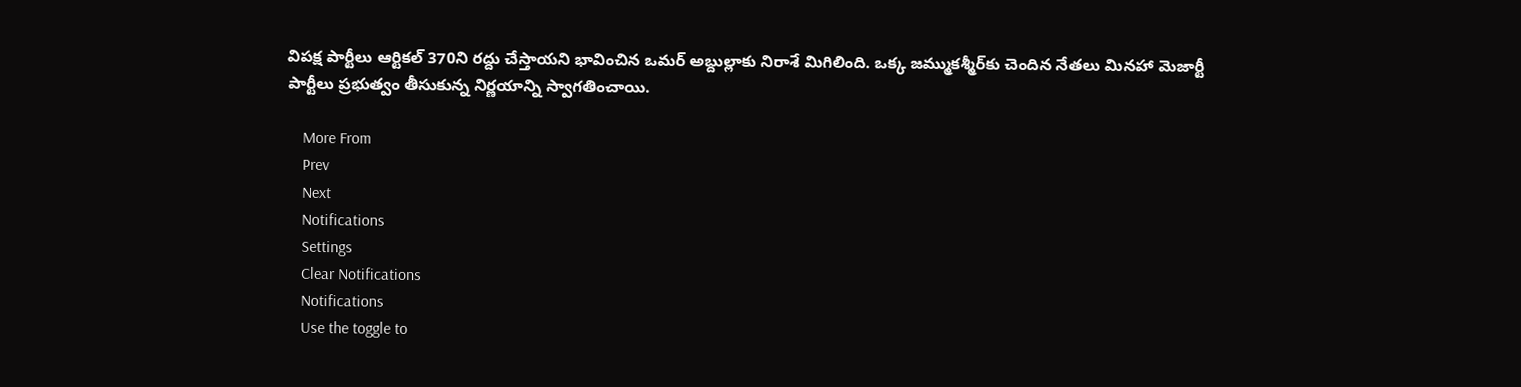విపక్ష పార్టీలు ఆర్టికల్ 370ని రద్దు చేస్తాయని భావించిన ఒమర్ అబ్దుల్లాకు నిరాశే మిగిలింది. ఒక్క జమ్ముకశ్మీర్‌కు చెందిన నేతలు మినహా మెజార్టీ పార్టీలు ప్రభుత్వం తీసుకున్న నిర్ణయాన్ని స్వాగతించాయి.

    More From
    Prev
    Next
    Notifications
    Settings
    Clear Notifications
    Notifications
    Use the toggle to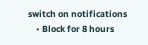switch on notifications
    • Block for 8 hours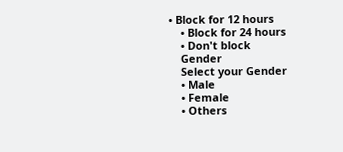• Block for 12 hours
    • Block for 24 hours
    • Don't block
    Gender
    Select your Gender
    • Male
    • Female
    • Others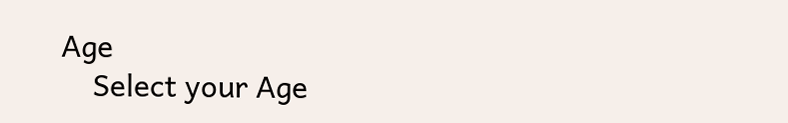Age
    Select your Age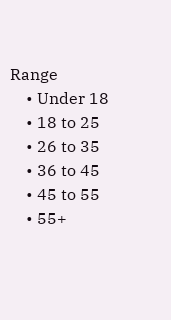Range
    • Under 18
    • 18 to 25
    • 26 to 35
    • 36 to 45
    • 45 to 55
    • 55+